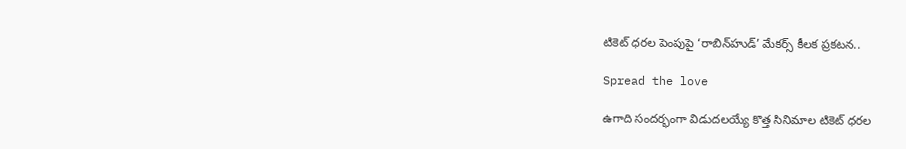టికెట్ ధ‌ర‌ల పెంపుపై ‘రాబిన్‌హుడ్’ మేక‌ర్స్‌ కీల‌క ప్ర‌క‌ట‌న‌..

Spread the love

ఉగాది సంద‌ర్భంగా విడుద‌ల‌య్యే కొత్త సినిమాల టికెట్ ధ‌రల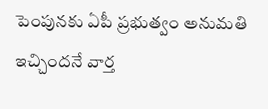పెంపున‌కు ఏపీ ప్ర‌భుత్వం అనుమ‌తి ఇచ్చిందనే వార్త‌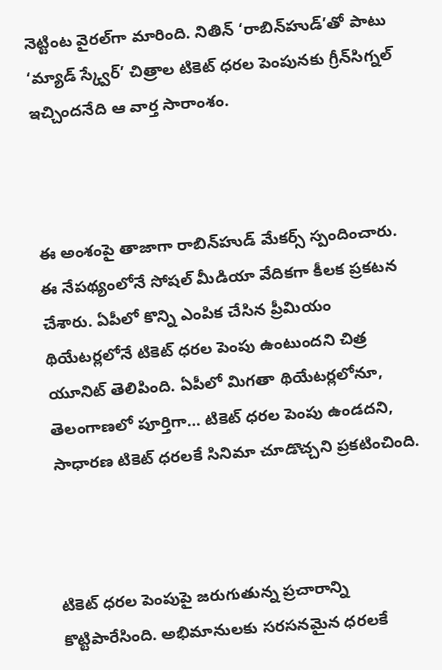నెట్టింట వైర‌ల్‌గా మారింది. నితిన్ ‘రాబిన్‌హుడ్‌’తో పాటు ‘మ్యాడ్ స్క్వేర్’ చిత్రాల టికెట్ ధ‌ర‌ల పెంపున‌కు గ్రీన్‌సిగ్న‌ల్ ఇచ్చింద‌నేది ఆ వార్త సారాంశం.



ఈ అంశంపై తాజాగా రాబిన్‌హుడ్ మేక‌ర్స్ స్పందించారు. ఈ నేప‌థ్యంలోనే సోష‌ల్ మీడియా వేదిక‌గా కీల‌క ప్ర‌క‌ట‌న చేశారు. ఏపీలో కొన్ని ఎంపిక చేసిన ప్రీమియం థియేట‌ర్లలోనే టికెట్ ధరల పెంపు ఉంటుందని చిత్ర యూనిట్ తెలిపింది. ఏపీలో మిగతా థియేటర్లలోనూ, తెలంగాణ‌లో పూర్తిగా… టికెట్ ధ‌ర‌ల పెంపు ఉండదని, సాధారణ టికెట్ ధరలకే సినిమా చూడొచ్చని ప్ర‌క‌టించింది.



టికెట్ ధ‌ర‌ల పెంపుపై జ‌రుగుతున్న ప్ర‌చారాన్ని కొట్టిపారేసింది. అభిమానుల‌కు స‌ర‌స‌న‌మైన ధ‌ర‌ల‌కే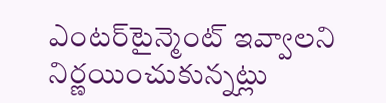ఎంట‌ర్‌టైన్మెంట్ ఇవ్వాల‌ని నిర్ణ‌యించుకున్న‌ట్లు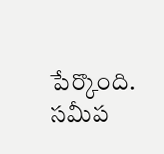పేర్కొంది. స‌మీప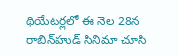థియేట‌ర్ల‌లో ఈ నెల 28న రాబిన్‌హుడ్ సినిమా చూసి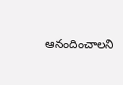ఆనందించాల‌ని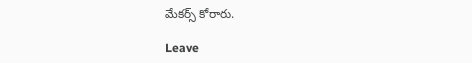మేక‌ర్స్ కోరారు.

Leave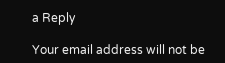a Reply

Your email address will not be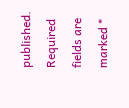published. Required fields are marked *